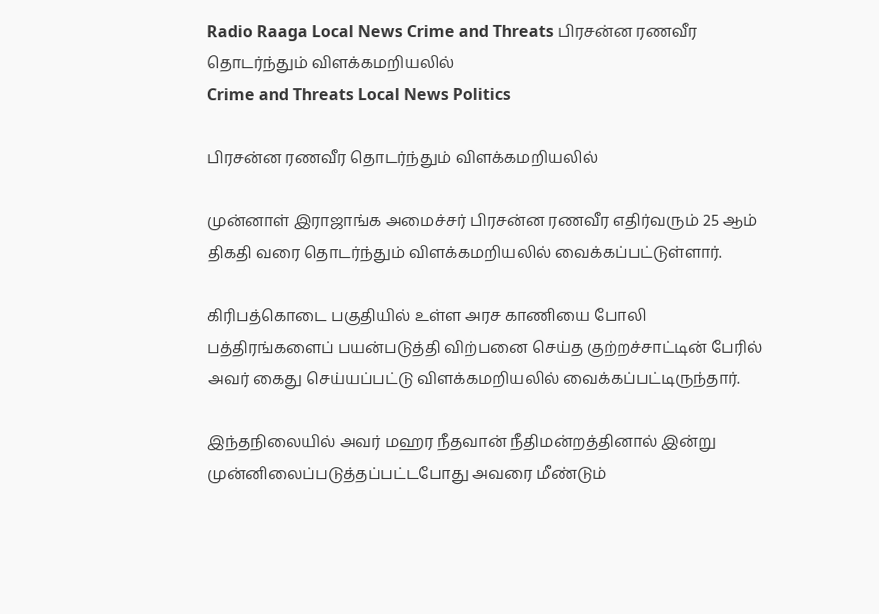Radio Raaga Local News Crime and Threats பிரசன்ன ரணவீர தொடர்ந்தும் விளக்கமறியலில்
Crime and Threats Local News Politics

பிரசன்ன ரணவீர தொடர்ந்தும் விளக்கமறியலில்

முன்னாள் இராஜாங்க அமைச்சர் பிரசன்ன ரணவீர எதிர்வரும் 25 ஆம் திகதி வரை தொடர்ந்தும் விளக்கமறியலில் வைக்கப்பட்டுள்ளார்.

கிரிபத்கொடை பகுதியில் உள்ள அரச காணியை போலி பத்திரங்களைப் பயன்படுத்தி விற்பனை செய்த குற்றச்சாட்டின் பேரில் அவர் கைது செய்யப்பட்டு விளக்கமறியலில் வைக்கப்பட்டிருந்தார்.

இந்தநிலையில் அவர் மஹர நீதவான் நீதிமன்றத்தினால் இன்று முன்னிலைப்படுத்தப்பட்டபோது அவரை மீண்டும்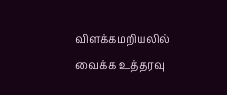விளக்கமறியலில் வைக்க உத்தரவு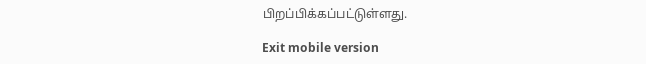பிறப்பிக்கப்பட்டுள்ளது.

Exit mobile version